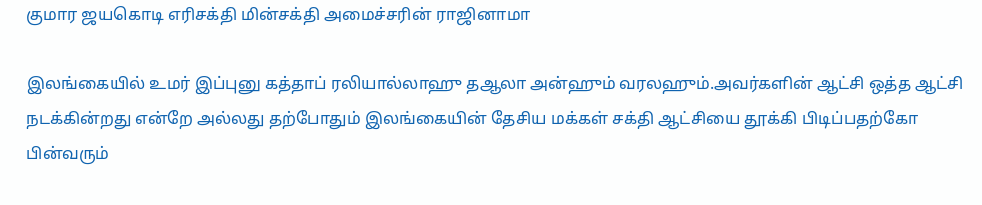குமார ஜயகொடி எரிசக்தி மின்சக்தி அமைச்சரின் ராஜினாமா

இலங்கையில் உமர் இப்புனு கத்தாப் ரலியால்லாஹு தஆலா அன்ஹும் வரலஹும்.அவர்களின் ஆட்சி ஒத்த ஆட்சி நடக்கின்றது என்றே அல்லது தற்போதும் இலங்கையின் தேசிய மக்கள் சக்தி ஆட்சியை தூக்கி பிடிப்பதற்கோ பின்வரும்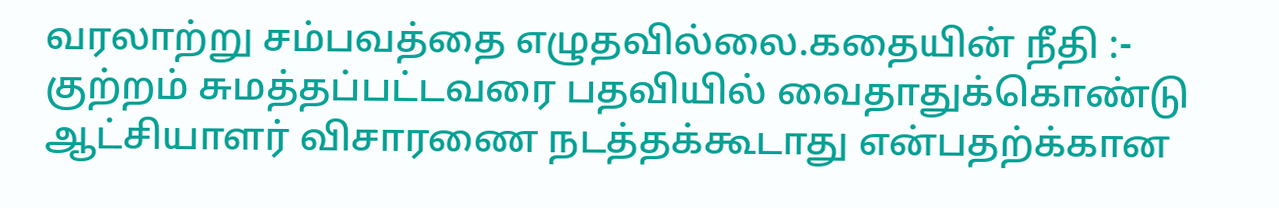வரலாற்று சம்பவத்தை எழுதவில்லை.கதையின் நீதி :- குற்றம் சுமத்தப்பட்டவரை பதவியில் வைதாதுக்கொண்டு ஆட்சியாளர் விசாரணை நடத்தக்கூடாது என்பதற்க்கான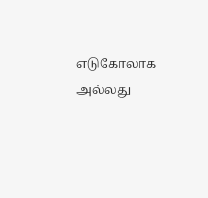எடுகோலாக அல்லது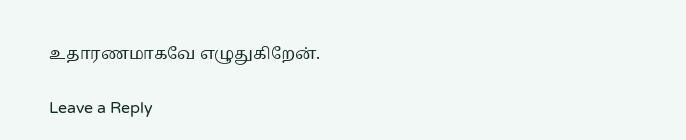உதாரணமாகவே எழுதுகிறேன்.

Leave a Reply